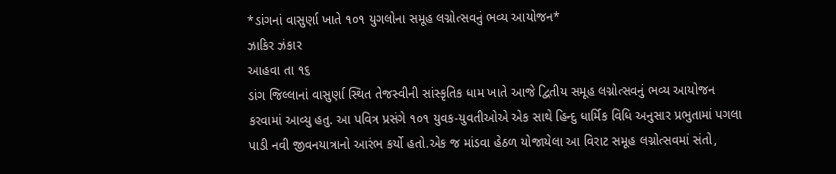*ડાંગનાં વાસુર્ણા ખાતે ૧૦૧ યુગલોના સમૂહ લગ્નોત્સવનું ભવ્ય આયોજન*
ઝાકિર ઝંકાર
આહવા તા ૧૬
ડાંગ જિલ્લાનાં વાસુર્ણા સ્થિત તેજસ્વીની સાંસ્કૃતિક ધામ ખાતે આજે દ્વિતીય સમૂહ લગ્નોત્સવનું ભવ્ય આયોજન કરવામાં આવ્યુ હતુ. આ પવિત્ર પ્રસંગે ૧૦૧ યુવક-યુવતીઓએ એક સાથે હિન્દુ ધાર્મિક વિધિ અનુસાર પ્રભુતામાં પગલા પાડી નવી જીવનયાત્રાનો આરંભ કર્યો હતો.એક જ માંડવા હેઠળ યોજાયેલા આ વિરાટ સમૂહ લગ્નોત્સવમાં સંતો,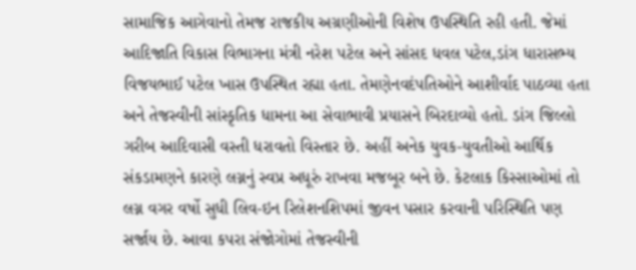સામાજિક આગેવાનો તેમજ રાજકીય અગ્રણીઓની વિશેષ ઉપસ્થિતિ રહી હતી. જેમાં આદિજાતિ વિકાસ વિભાગના મંત્રી નરેશ પટેલ અને સાંસદ ધવલ પટેલ,ડાંગ ધારાસભ્ય વિજયભાઈ પટેલ ખાસ ઉપસ્થિત રહ્યા હતા. તેમણેનવદંપતિઓને આશીર્વાદ પાઠવ્યા હતા અને તેજસ્વીની સાંસ્કૃતિક ધામના આ સેવાભાવી પ્રયાસને બિરદાવ્યો હતો. ડાંગ જિલ્લો ગરીબ આદિવાસી વસ્તી ધરાવતો વિસ્તાર છે. અહીં અનેક યુવક-યુવતીઓ આર્થિક સંકડામણને કારણે લગ્નનું સ્વપ્ર અધૂરું રાખવા મજબૂર બને છે. કેટલાક કિસ્સાઓમાં તો લગ્ન વગર વર્ષો સુધી લિવ-ઇન રિલેશનશિપમાં જીવન પસાર કરવાની પરિસ્થિતિ પણ સર્જાય છે. આવા કપરા સંજોગોમાં તેજસ્વીની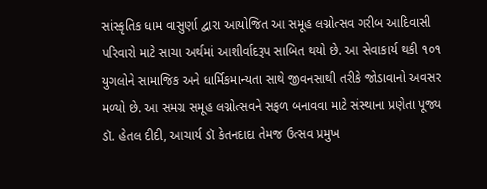સાંસ્કૃતિક ધામ વાસુર્ણા દ્વારા આયોજિત આ સમૂહ લગ્નોત્સવ ગરીબ આદિવાસી પરિવારો માટે સાચા અર્થમાં આશીર્વાદરૂપ સાબિત થયો છે. આ સેવાકાર્ય થકી ૧૦૧ યુગલોને સામાજિક અને ધાર્મિકમાન્યતા સાથે જીવનસાથી તરીકે જોડાવાનો અવસર મળ્યો છે. આ સમગ્ર સમૂહ લગ્નોત્સવને સફળ બનાવવા માટે સંસ્થાના પ્રણેતા પૂજ્ય ડૉ. હેતલ દીદી, આચાર્ય ડૉ કેતનદાદા તેમજ ઉત્સવ પ્રમુખ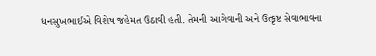ધનસુખભાઈએ વિશેષ જહેમત ઉઠાવી હતી. તેમની આગેવાની અને ઉત્કૃષ્ટ સેવાભાવના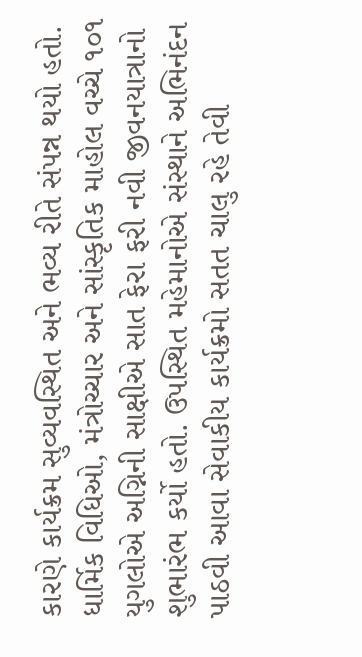કારણે કાર્યક્રમ સુવ્યવસ્થિત અને ભવ્ય રીતે સંપન્ન થયો હતો. ધાર્મિક વિધિઓ, મંત્રોચ્ચાર અને સાંસ્કૃતિક માહોલ વચ્ચે ૧૦૧ યુગલોએ અગ્નિની સાક્ષીએ સાત ફેરા ફરી નવી જીવનયાત્રાનો શુભારંભ કર્યો હતો. ઉપસ્થિત મહેમાનોએ સંસ્થાને અભિનંદન પાઠવી આવા સેવાકીય કાર્યક્રમો સતત ચાલુ રહે તેવી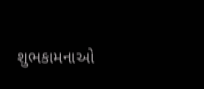શુભકામનાઓ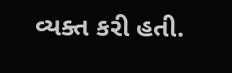વ્યક્ત કરી હતી.